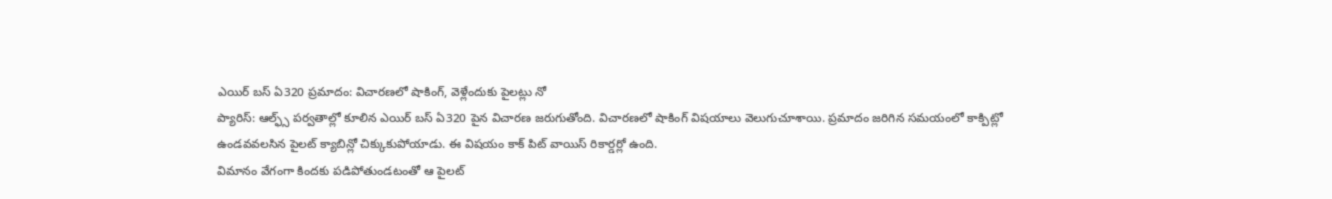ఎయిర్ బస్ ఏ320 ప్రమాదం: విచారణలో షాకింగ్, వెళ్లేందుకు పైలట్లు నో
ప్యారిస్: ఆల్ఫ్స్ పర్వతాల్లో కూలిన ఎయిర్ బస్ ఏ320 పైన విచారణ జరుగుతోంది. విచారణలో షాకింగ్ విషయాలు వెలుగుచూశాయి. ప్రమాదం జరిగిన సమయంలో కాక్పిట్లో ఉండవవలసిన పైలట్ క్యాబిన్లో చిక్కుకుపోయాడు. ఈ విషయం కాక్ పిట్ వాయిస్ రికార్డర్లో ఉంది.
విమానం వేగంగా కిందకు పడిపోతుండటంతో ఆ పైలట్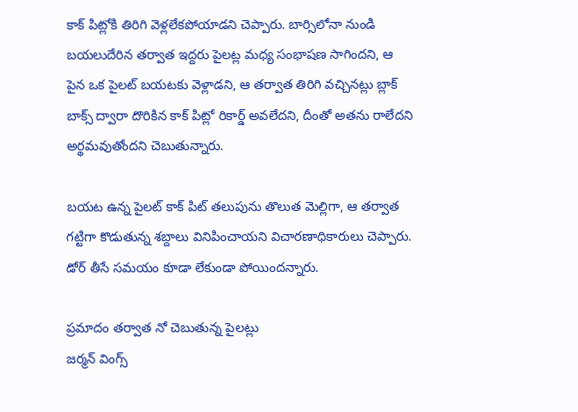కాక్ పిట్లోకి తిరిగి వెళ్లలేకపోయాడని చెప్పారు. బార్సిలోనా నుండి బయలుదేరిన తర్వాత ఇద్దరు పైలట్ల మధ్య సంభాషణ సాగిందని, ఆ పైన ఒక పైలట్ బయటకు వెళ్లాడని, ఆ తర్వాత తిరిగి వచ్చినట్లు బ్లాక్ బాక్స్ ద్వారా దొరికిన కాక్ పిట్లో రికార్డ్ అవలేదని, దీంతో అతను రాలేదని అర్థమవుతోందని చెబుతున్నారు.

బయట ఉన్న పైలట్ కాక్ పిట్ తలుపును తొలుత మెల్లిగా, ఆ తర్వాత గట్టిగా కొడుతున్న శబ్దాలు వినిపించాయని విచారణాధికారులు చెప్పారు. డోర్ తీసే సమయం కూడా లేకుండా పోయిందన్నారు.

ప్రమాదం తర్వాత నో చెబుతున్న పైలట్లు
జర్మన్ వింగ్స్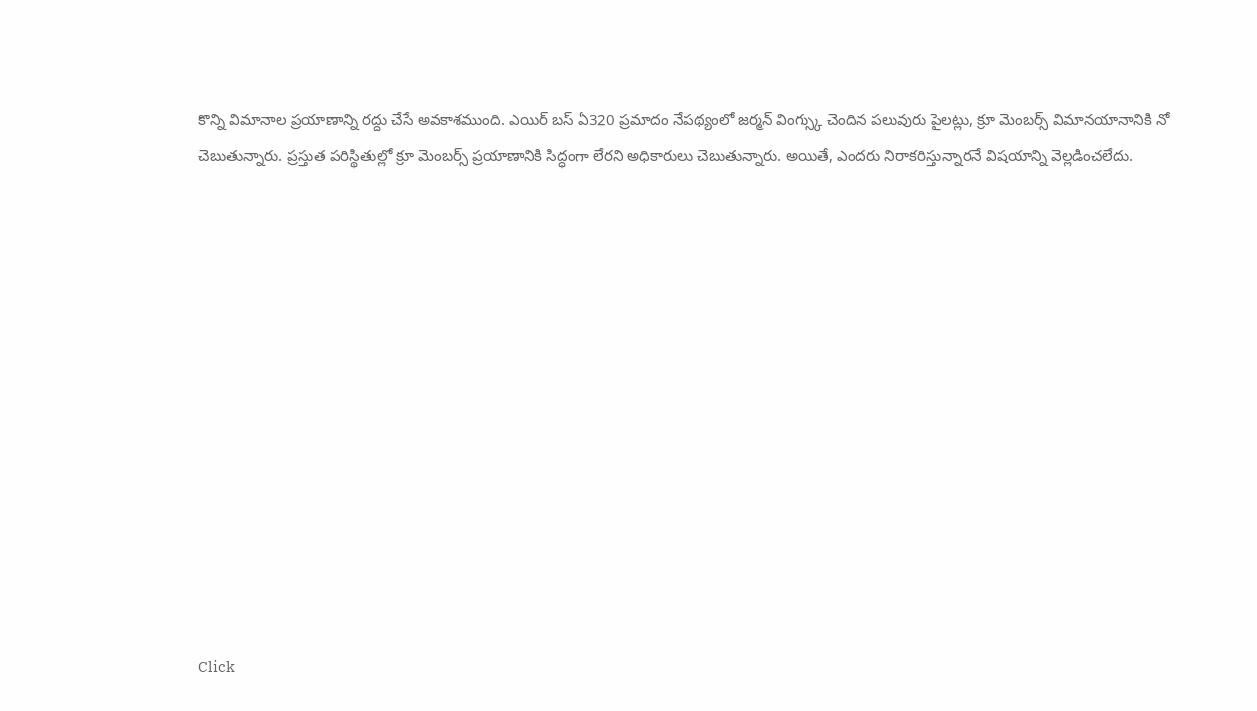కొన్ని విమానాల ప్రయాణాన్ని రద్దు చేసే అవకాశముంది. ఎయిర్ బస్ ఏ320 ప్రమాదం నేపథ్యంలో జర్మన్ వింగ్స్కు చెందిన పలువురు పైలట్లు, క్రూ మెంబర్స్ విమానయానానికి నో చెబుతున్నారు. ప్రస్తుత పరిస్థితుల్లో క్రూ మెంబర్స్ ప్రయాణానికి సిద్ధంగా లేరని అధికారులు చెబుతున్నారు. అయితే, ఎందరు నిరాకరిస్తున్నారనే విషయాన్ని వెల్లడించలేదు.













Click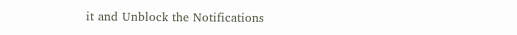it and Unblock the Notifications